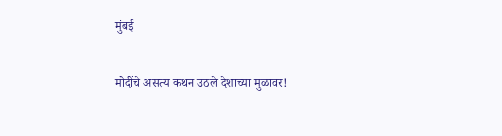मुंबई

मोदींचे असत्य कथन उठले देशाच्या मुळावर!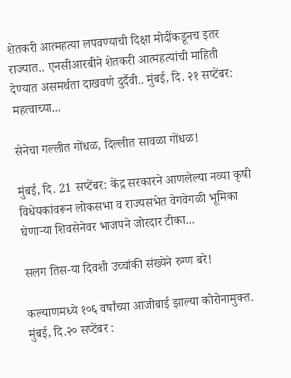शेतकरी आत्महत्या लपवण्याची दिक्षा मोदींकडूनच इतर राज्यात.. एनसीआरबीने शेतकरी आत्महत्यांची माहिती देण्यात असमर्थता दाखवणे दुर्दैवी.. मुंबई, दि. २१ सप्टेंबर: महत्वाच्या...

सेनेचा गल्लीत गोंधळ, दिल्लीत सावळा गोंधळ!

मुंबई, दि. 21 सप्टेंबर: केंद्र सरकारने आणलेल्या नव्या कृषी विधेयकांवरून लोकसभा व राज्यसभेत वेगवेगळी भूमिका घेणाऱ्या शिवसेनेवर भाजपने जोरदार टीका...

सलग तिस-या दिवशी उच्चांकी संख्येने रुग्ण बरे!

कल्याणमध्ये १०६ वर्षांच्या आजीबाई झाल्या कोरोनामुक्त. मुंबई, दि.२० सप्टेंबर :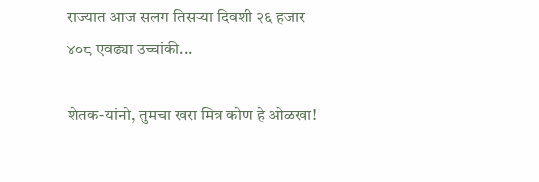राज्यात आज सलग तिसऱ्या दिवशी २६ हजार ४०८ एवढ्या उच्चांकी...

शेतक-यांनो, तुमचा खरा मित्र कोण हे ओळखा!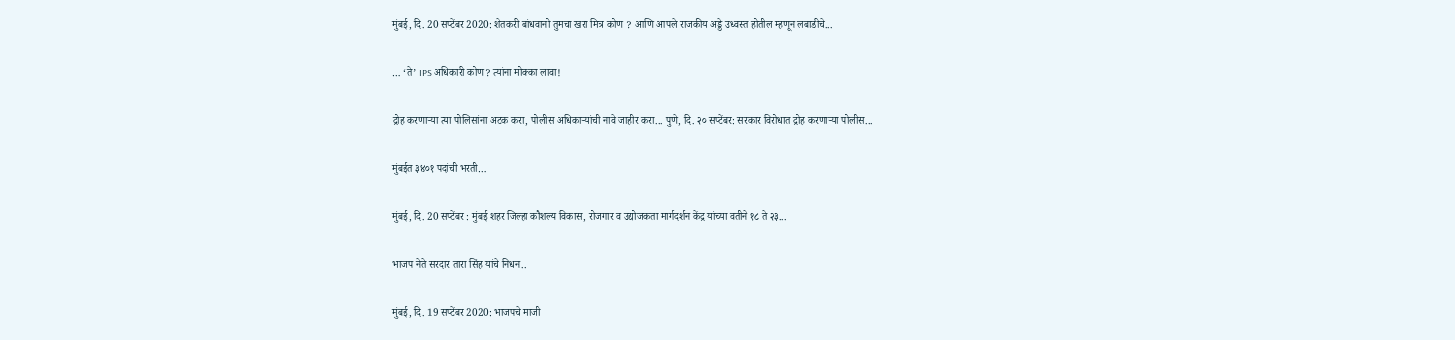मुंबई, दि. 20 सप्टेंबर 2020: शेतकरी बांधवानो तुमचा खरा मित्र कोण ? आणि आपले राजकीय अड्डे उध्वस्त होतील म्हणून लबाडीचे...

… ‘ते’ IPS अधिकारी कोण? त्यांना मोक्का लावा!

द्रोह करणाऱ्या त्या पोलिसांना अटक करा, पोलीस अधिकाऱ्यांची नावे जाहीर करा... पुणे, दि. २० सप्टेंबर: सरकार विरोधात द्रोह करणाऱ्या पोलीस...

मुंबईत ३४०१ पदांची भरती…

मुंबई, दि. 20 सप्टेंबर : मुंबई शहर जिल्हा कौशल्य विकास, रोजगार व उद्योजकता मार्गदर्शन केंद्र यांच्या वतीने १८ ते २३...

भाजप नेते सरदार तारा सिंह यांचे निधन..

मुंबई, दि. 19 सप्टेंबर 2020: भाजपचे माजी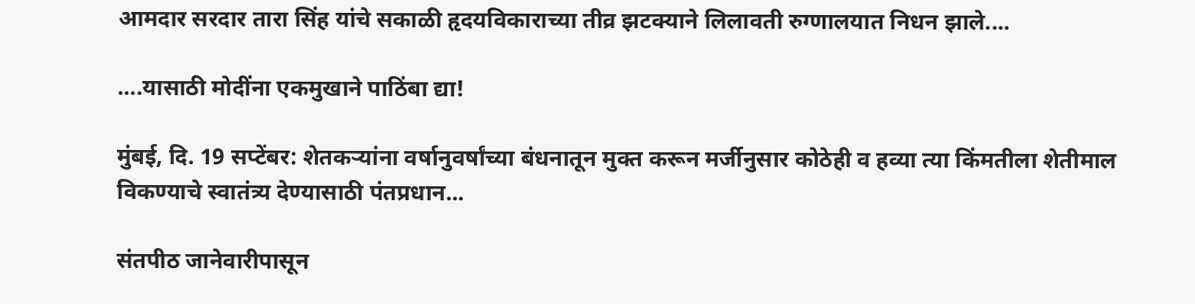आमदार सरदार तारा सिंह यांचे सकाळी हृदयविकाराच्या तीव्र झटक्याने लिलावती रुग्णालयात निधन झाले....

….यासाठी मोदींना एकमुखाने पाठिंबा द्या!

मुंबई, दि. 19 सप्टेंबर: शेतकऱ्यांना वर्षानुवर्षांच्या बंधनातून मुक्त करून मर्जीनुसार कोठेही व हव्या त्या किंमतीला शेतीमाल विकण्याचे स्वातंत्र्य देण्यासाठी पंतप्रधान...

संतपीठ जानेवारीपासून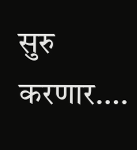सुरु करणार….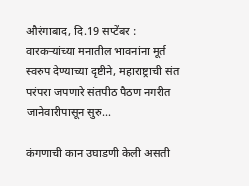औरंगाबाद, दि.19 सप्टेंबर : वारकऱ्यांच्या मनातील भावनांना मूर्त स्वरुप देण्याच्या दृष्टीने, महाराष्ट्राची संत परंपरा जपणारे संतपीठ पैठण नगरीत जानेवारीपासून सुरु...

कंगणाची कान उघाडणी केली असती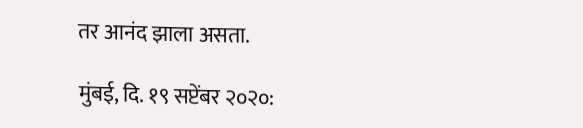तर आनंद झाला असता.

मुंबई, दि. १९ सप्टेंबर २०२०: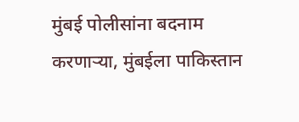मुंबई पोलीसांना बदनाम करणाऱ्या, मुंबईला पाकिस्तान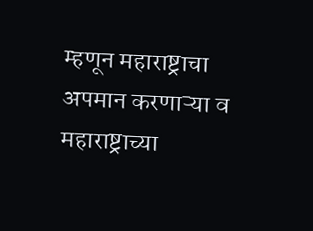म्हणून महाराष्ट्राचा अपमान करणाऱ्या व महाराष्ट्राच्या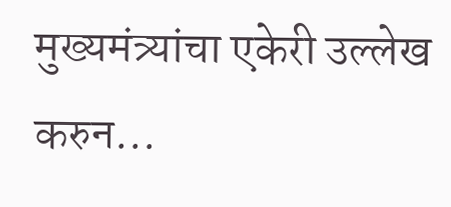मुख्यमंत्र्यांचा एकेरी उल्लेख करुन...